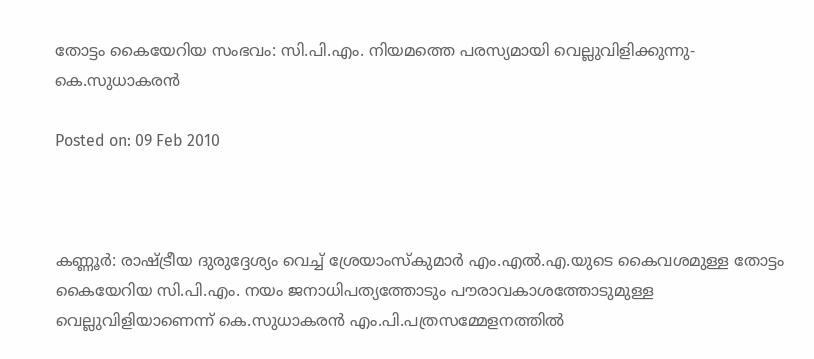തോട്ടം കൈയേറിയ സംഭവം: സി.പി.എം. നിയമത്തെ പരസ്യമായി വെല്ലുവിളിക്കുന്നു-കെ.സുധാകരന്‍

Posted on: 09 Feb 2010



കണ്ണൂര്‍: രാഷ്ട്രീയ ദുരുദ്ദേശ്യം വെച്ച് ശ്രേയാംസ്‌കുമാര്‍ എം.എല്‍.എ.യുടെ കൈവശമുള്ള തോട്ടം കൈയേറിയ സി.പി.എം. നയം ജനാധിപത്യത്തോടും പൗരാവകാശത്തോടുമുള്ള വെല്ലുവിളിയാണെന്ന് കെ.സുധാകരന്‍ എം.പി.പത്രസമ്മേളനത്തില്‍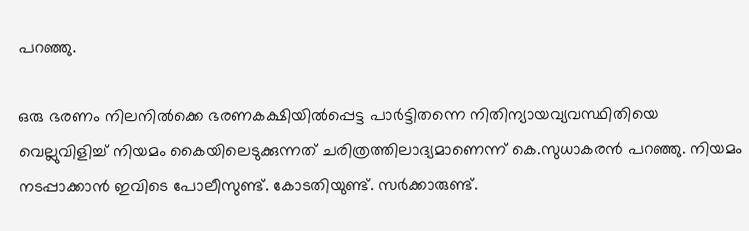പറഞ്ഞു.

ഒരു ഭരണം നിലനില്‍ക്കെ ഭരണകക്ഷിയില്‍പ്പെട്ട പാര്‍ട്ടിതന്നെ നിതിന്യായവ്യവസ്ഥിതിയെ വെല്ലുവിളിച്ച് നിയമം കൈയിലെടുക്കുന്നത് ചരിത്രത്തിലാദ്യമാണെന്ന് കെ.സുധാകരന്‍ പറഞ്ഞു. നിയമം നടപ്പാക്കാന്‍ ഇവിടെ പോലീസുണ്ട്. കോടതിയുണ്ട്. സര്‍ക്കാരുണ്ട്.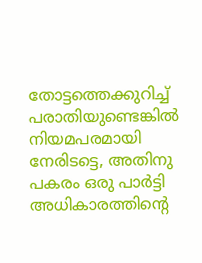തോട്ടത്തെക്കുറിച്ച് പരാതിയുണ്ടെങ്കില്‍ നിയമപരമായി നേരിടട്ടെ, അതിനു പകരം ഒരു പാര്‍ട്ടി അധികാരത്തിന്റെ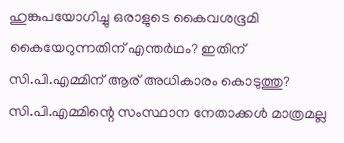ഹുങ്കുപയോഗിച്ചു ഒരാളുടെ കൈവശഭൂമി കൈയേറുന്നതിന് എന്തര്‍ഥം? ഇതിന് സി.പി.എമ്മിന് ആര് അധികാരം കൊടുത്തു? സി.പി.എമ്മിന്റെ സംസ്ഥാന നേതാക്കള്‍ മാത്രമല്ല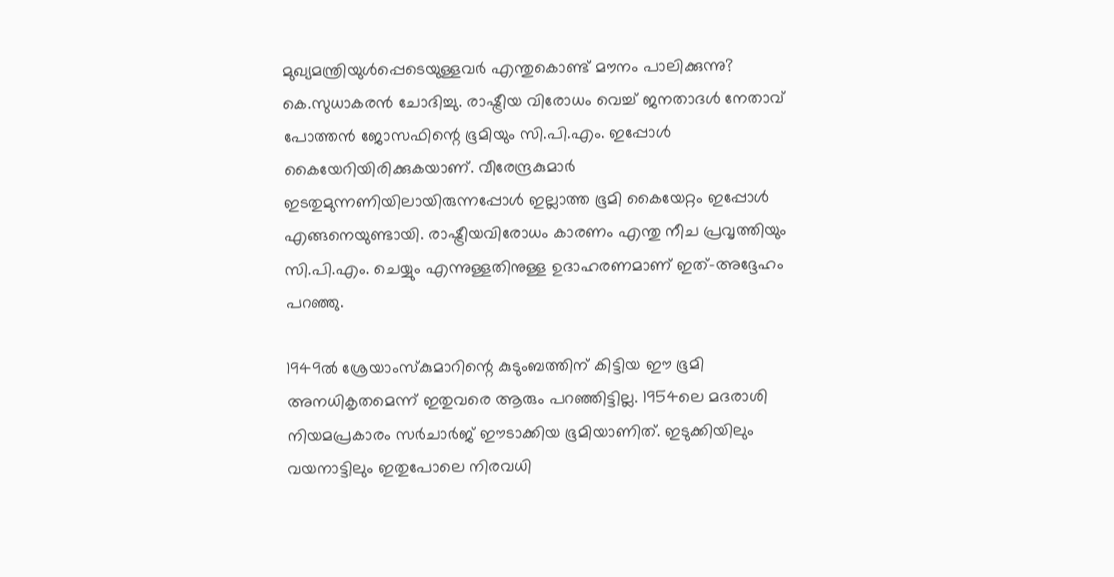മുഖ്യമന്ത്രിയുള്‍പ്പെടെയുള്ളവര്‍ എന്തുകൊണ്ട് മൗനം പാലിക്കുന്നു? കെ.സുധാകരന്‍ ചോദിച്ചു. രാഷ്ട്രീയ വിരോധം വെച്ച് ജനതാദള്‍ നേതാവ് പോത്തന്‍ ജോസഫിന്റെ ഭൂമിയും സി.പി.എം. ഇപ്പോള്‍ കൈയേറിയിരിക്കുകയാണ്. വീരേന്ദ്രകുമാര്‍ ഇടതുമുന്നണിയിലായിരുന്നപ്പോള്‍ ഇല്ലാത്ത ഭൂമി കൈയേറ്റം ഇപ്പോള്‍ എങ്ങനെയുണ്ടായി. രാഷ്ട്രീയവിരോധം കാരണം എന്തു നീച പ്രവൃത്തിയും സി.പി.എം. ചെയ്യും എന്നുള്ളതിനുള്ള ഉദാഹരണമാണ് ഇത്-അദ്ദേഹം പറഞ്ഞു.

1949ല്‍ ശ്രേയാംസ്‌കുമാറിന്റെ കുടുംബത്തിന് കിട്ടിയ ഈ ഭൂമി അനധികൃതമെന്ന് ഇതുവരെ ആരും പറഞ്ഞിട്ടില്ല. 1954ലെ മദരാശി നിയമപ്രകാരം സര്‍ചാര്‍ജ് ഈടാക്കിയ ഭൂമിയാണിത്. ഇടുക്കിയിലും വയനാട്ടിലും ഇതുപോലെ നിരവധി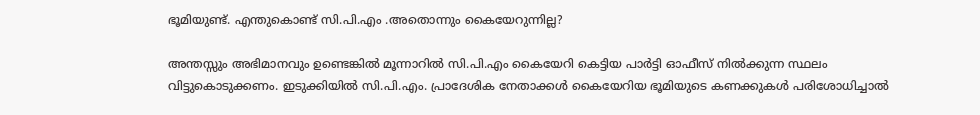ഭൂമിയുണ്ട്. എന്തുകൊണ്ട് സി.പി.എം .അതൊന്നും കൈയേറുന്നില്ല?

അന്തസ്സും അഭിമാനവും ഉണ്ടെങ്കില്‍ മൂന്നാറില്‍ സി.പി.എം കൈയേറി കെട്ടിയ പാര്‍ട്ടി ഓഫീസ് നില്‍ക്കുന്ന സ്ഥലം വിട്ടുകൊടുക്കണം. ഇടുക്കിയില്‍ സി.പി.എം. പ്രാദേശിക നേതാക്കള്‍ കൈയേറിയ ഭൂമിയുടെ കണക്കുകള്‍ പരിശോധിച്ചാല്‍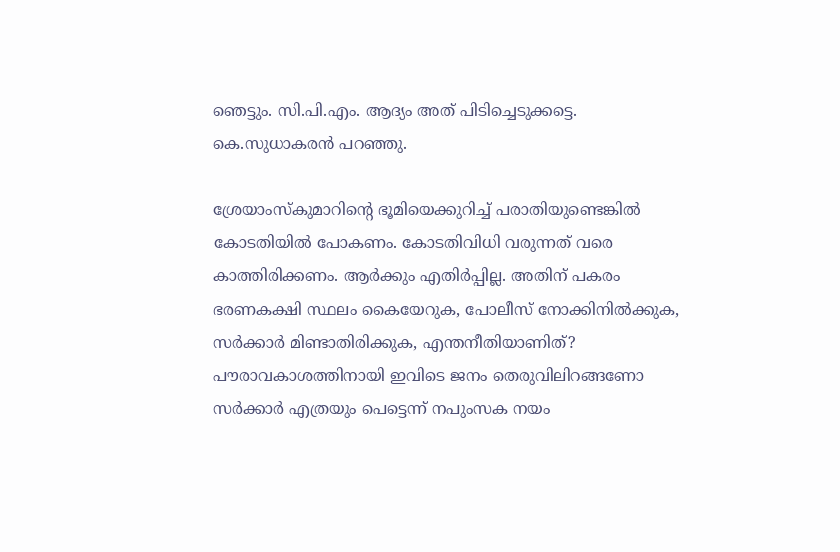ഞെട്ടും. സി.പി.എം. ആദ്യം അത് പിടിച്ചെടുക്കട്ടെ. കെ.സുധാകരന്‍ പറഞ്ഞു.

ശ്രേയാംസ്‌കുമാറിന്റെ ഭൂമിയെക്കുറിച്ച് പരാതിയുണ്ടെങ്കില്‍ കോടതിയില്‍ പോകണം. കോടതിവിധി വരുന്നത് വരെ കാത്തിരിക്കണം. ആര്‍ക്കും എതിര്‍പ്പില്ല. അതിന് പകരം ഭരണകക്ഷി സ്ഥലം കൈയേറുക, പോലീസ് നോക്കിനില്‍ക്കുക, സര്‍ക്കാര്‍ മിണ്ടാതിരിക്കുക, എന്തനീതിയാണിത്? പൗരാവകാശത്തിനായി ഇവിടെ ജനം തെരുവിലിറങ്ങണോ സര്‍ക്കാര്‍ എത്രയും പെട്ടെന്ന് നപുംസക നയം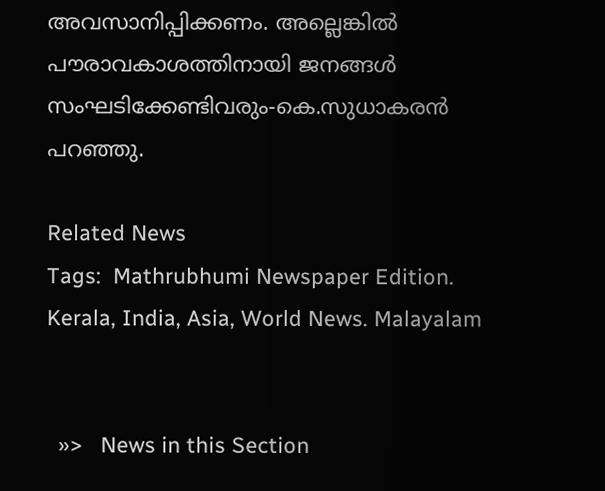അവസാനിപ്പിക്കണം. അല്ലെങ്കില്‍ പൗരാവകാശത്തിനായി ജനങ്ങള്‍ സംഘടിക്കേണ്ടിവരും-കെ.സുധാകരന്‍ പറഞ്ഞു.

Related News
Tags:  Mathrubhumi Newspaper Edition. Kerala, India, Asia, World News. Malayalam


  »>   News in this Section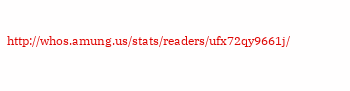http://whos.amung.us/stats/readers/ufx72qy9661j/